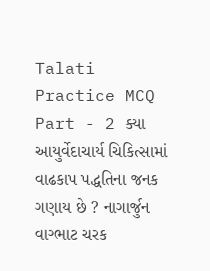Talati Practice MCQ Part - 2 ક્યા આયુર્વેદાચાર્ય ચિકિત્સામાં વાઢકાપ પદ્ધતિના જનક ગણાય છે ? નાગાર્જુન વાગ્ભાટ ચરક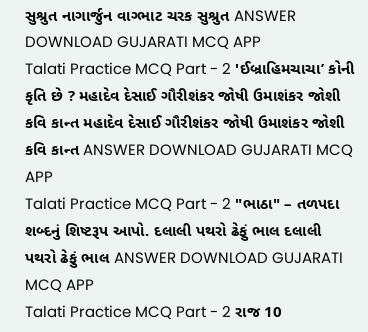સુશ્રુત નાગાર્જુન વાગ્ભાટ ચરક સુશ્રુત ANSWER DOWNLOAD GUJARATI MCQ APP
Talati Practice MCQ Part - 2 'ઈબ્રાહિમચાચા’ કોની કૃતિ છે ? મહાદેવ દેસાઈ ગૌરીશંકર જોષી ઉમાશંકર જોશી કવિ કાન્ત મહાદેવ દેસાઈ ગૌરીશંકર જોષી ઉમાશંકર જોશી કવિ કાન્ત ANSWER DOWNLOAD GUJARATI MCQ APP
Talati Practice MCQ Part - 2 "ભાઠા" – તળપદા શબ્દનું શિષ્ટરૂપ આપો. દલાલી પથરો ઢેફું ભાલ દલાલી પથરો ઢેફું ભાલ ANSWER DOWNLOAD GUJARATI MCQ APP
Talati Practice MCQ Part - 2 રાજ 10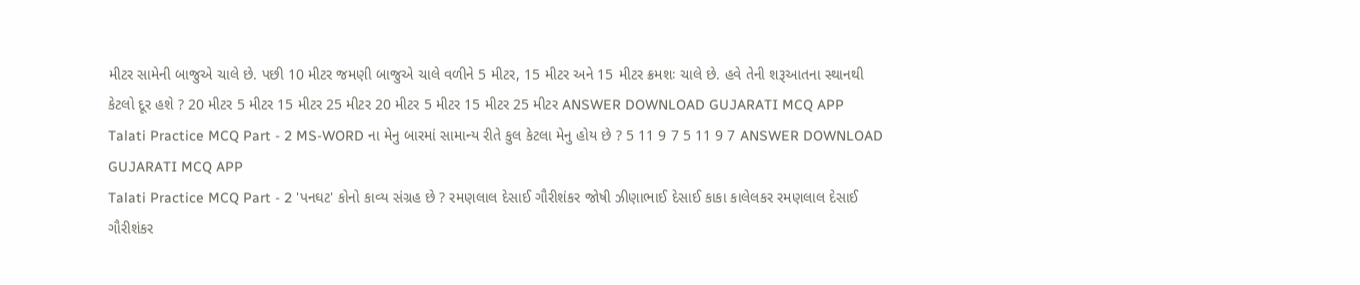મીટર સામેની બાજુએ ચાલે છે. પછી 10 મીટર જમણી બાજુએ ચાલે વળીને 5 મીટર, 15 મીટર અને 15 મીટર ક્રમશઃ ચાલે છે. હવે તેની શરૂઆતના સ્થાનથી કેટલો દૂર હશે ? 20 મીટર 5 મીટર 15 મીટર 25 મીટર 20 મીટર 5 મીટર 15 મીટર 25 મીટર ANSWER DOWNLOAD GUJARATI MCQ APP
Talati Practice MCQ Part - 2 MS-WORD ના મેનુ બારમાં સામાન્ય રીતે કુલ કેટલા મેનુ હોય છે ? 5 11 9 7 5 11 9 7 ANSWER DOWNLOAD GUJARATI MCQ APP
Talati Practice MCQ Part - 2 'પનઘટ' કોનો કાવ્ય સંગ્રહ છે ? રમણલાલ દેસાઈ ગૌરીશંકર જોષી ઝીણાભાઈ દેસાઈ કાકા કાલેલકર રમણલાલ દેસાઈ ગૌરીશંકર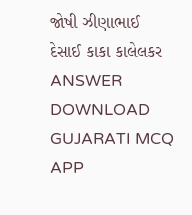જોષી ઝીણાભાઈ દેસાઈ કાકા કાલેલકર ANSWER DOWNLOAD GUJARATI MCQ APP